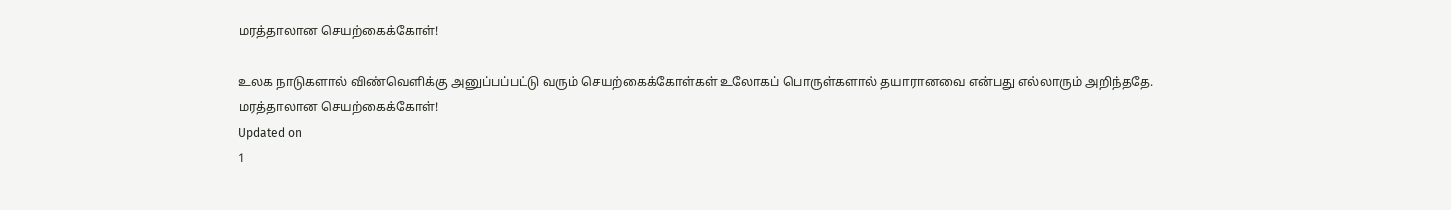மரத்தாலான செயற்கைக்கோள்!

உலக நாடுகளால் விண்வெளிக்கு அனுப்பப்பட்டு வரும் செயற்கைக்கோள்கள் உலோகப் பொருள்களால் தயாரானவை என்பது எல்லாரும் அறிந்ததே.
மரத்தாலான செயற்கைக்கோள்!
Updated on
1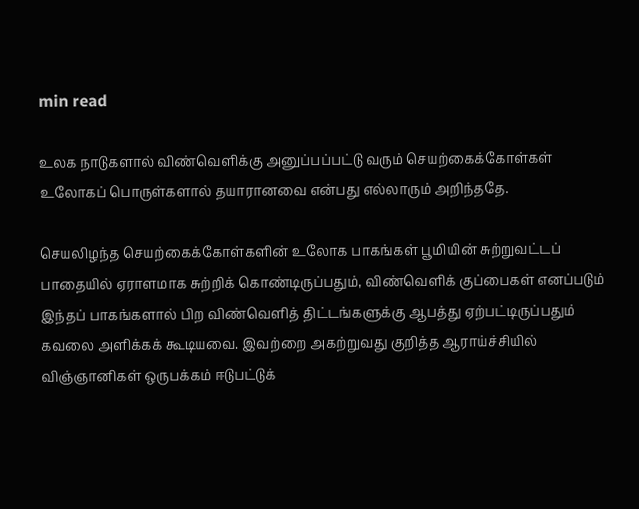min read

உலக நாடுகளால் விண்வெளிக்கு அனுப்பப்பட்டு வரும் செயற்கைக்கோள்கள் உலோகப் பொருள்களால் தயாரானவை என்பது எல்லாரும் அறிந்ததே.

செயலிழந்த செயற்கைக்கோள்களின் உலோக பாகங்கள் பூமியின் சுற்றுவட்டப் பாதையில் ஏராளமாக சுற்றிக் கொண்டிருப்பதும், விண்வெளிக் குப்பைகள் எனப்படும் இந்தப் பாகங்களால் பிற விண்வெளித் திட்டங்களுக்கு ஆபத்து ஏற்பட்டிருப்பதும் கவலை அளிக்கக் கூடியவை. இவற்றை அகற்றுவது குறித்த ஆராய்ச்சியில் விஞ்ஞானிகள் ஒருபக்கம் ஈடுபட்டுக்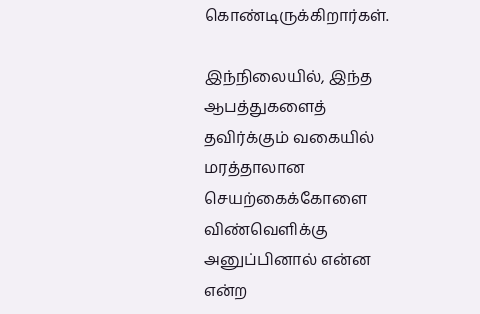கொண்டிருக்கிறார்கள்.

இந்நிலையில், இந்த ஆபத்துகளைத் தவிர்க்கும் வகையில் மரத்தாலான செயற்கைக்கோளை விண்வெளிக்கு அனுப்பினால் என்ன என்ற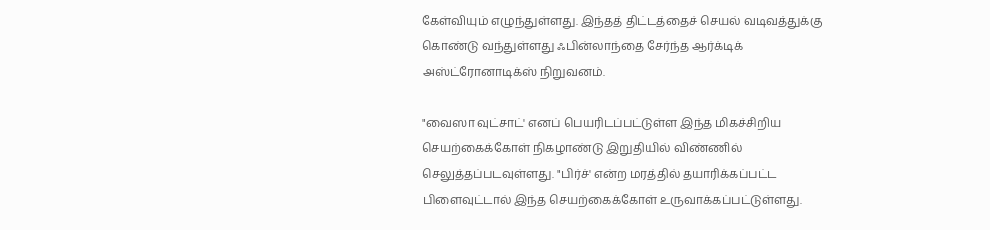கேள்வியும் எழுந்துள்ளது. இந்தத் திட்டத்தைச் செயல் வடிவத்துக்கு கொண்டு வந்துள்ளது ஃபின்லாந்தை சேர்ந்த ஆர்க்டிக் அஸ்ட்ரோனாடிக்ஸ் நிறுவனம்.

"வைஸா வுட்சாட்' எனப் பெயரிடப்பட்டுள்ள இந்த மிகச்சிறிய செயற்கைக்கோள் நிகழாண்டு இறுதியில் விண்ணில் செலுத்தப்படவுள்ளது. "பிர்ச்' என்ற மரத்தில் தயாரிக்கப்பட்ட பிளைவுட்டால் இந்த செயற்கைக்கோள் உருவாக்கப்பட்டுள்ளது.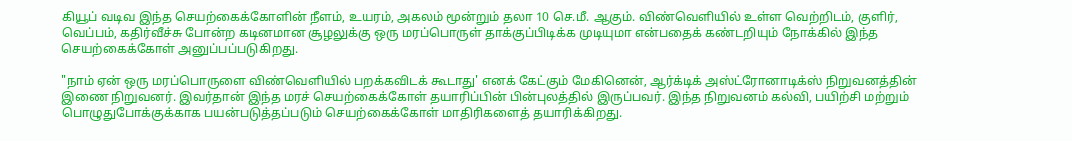கியூப் வடிவ இந்த செயற்கைக்கோளின் நீளம், உயரம், அகலம் மூன்றும் தலா 10 செ.மீ. ஆகும். விண்வெளியில் உள்ள வெற்றிடம், குளிர், வெப்பம், கதிர்வீச்சு போன்ற கடினமான சூழலுக்கு ஒரு மரப்பொருள் தாக்குப்பிடிக்க முடியுமா என்பதைக் கண்டறியும் நோக்கில் இந்த செயற்கைக்கோள் அனுப்பப்படுகிறது.

"நாம் ஏன் ஒரு மரப்பொருளை விண்வெளியில் பறக்கவிடக் கூடாது' எனக் கேட்கும் மேகினென், ஆர்க்டிக் அஸ்ட்ரோனாடிக்ஸ் நிறுவனத்தின் இணை நிறுவனர். இவர்தான் இந்த மரச் செயற்கைக்கோள் தயாரிப்பின் பின்புலத்தில் இருப்பவர். இந்த நிறுவனம் கல்வி, பயிற்சி மற்றும் பொழுதுபோக்குக்காக பயன்படுத்தப்படும் செயற்கைக்கோள் மாதிரிகளைத் தயாரிக்கிறது.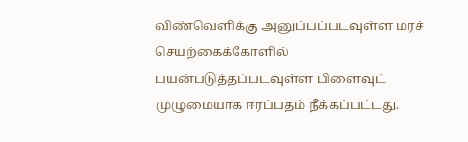விண்வெளிக்கு அனுப்பப்படவுள்ள மரச் செயற்கைக்கோளில் பயன்படுத்தப்படவுள்ள பிளைவுட் முழுமையாக ஈரப்பதம் நீக்கப்பட்டது.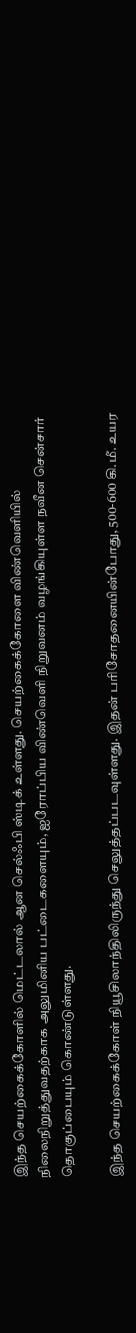இந்த செயற்கைக்கோளில் மெட்டலால் ஆன செல்ஃபி ஸ்டிக் உள்ளது. செயற்கைக்கோளை விண்வெளியில் நிலைநிறுத்துவதற்காக அலுமினிய பட்டைகளையும், ஐரோப்பிய விண்வெளி நிறுவனம் வழங்கியுள்ள நவீன சென்சார் தொகுப்பையும் கொண்டுள்ளது.

இந்த செயற்கைக்கோள் நியூசிலாந்திலிருந்து செலுத்தப்படவுள்ளது. இதன் பரிசோதனையின்போது, 500-600 கி.மீ. உயர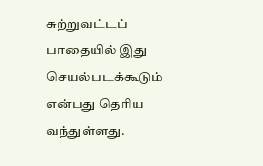சுற்றுவட்டப் பாதையில் இது செயல்படக்கூடும் என்பது தெரிய வந்துள்ளது.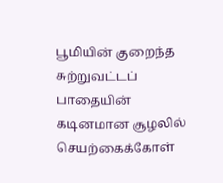பூமியின் குறைந்த சுற்றுவட்டப் பாதையின் கடினமான சூழலில் செயற்கைக்கோள்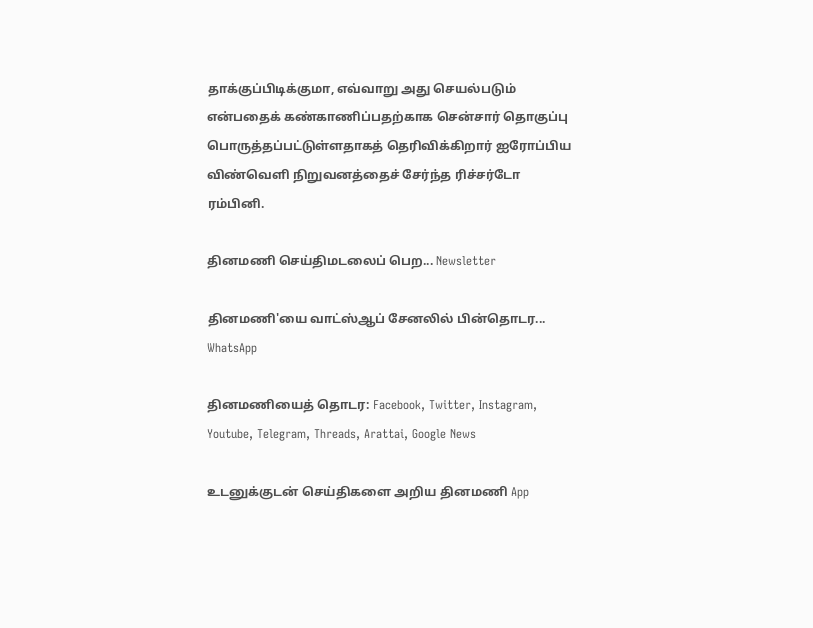தாக்குப்பிடிக்குமா, எவ்வாறு அது செயல்படும் என்பதைக் கண்காணிப்பதற்காக சென்சார் தொகுப்பு பொருத்தப்பட்டுள்ளதாகத் தெரிவிக்கிறார் ஐரோப்பிய விண்வெளி நிறுவனத்தைச் சேர்ந்த ரிச்சர்டோ ரம்பினி.

தினமணி செய்திமடலைப் பெற... Newsletter

தினமணி'யை வாட்ஸ்ஆப் சேனலில் பின்தொடர... WhatsApp

தினமணியைத் தொடர: Facebook, Twitter, Instagram, Youtube, Telegram, Threads, Arattai, Google News

உடனுக்குடன் செய்திகளை அறிய தினமணி App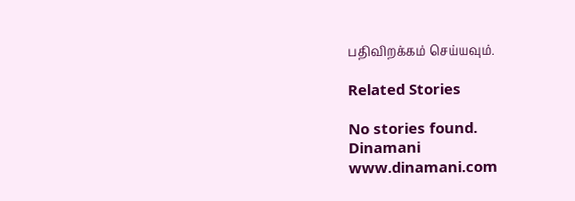பதிவிறக்கம் செய்யவும்.

Related Stories

No stories found.
Dinamani
www.dinamani.com